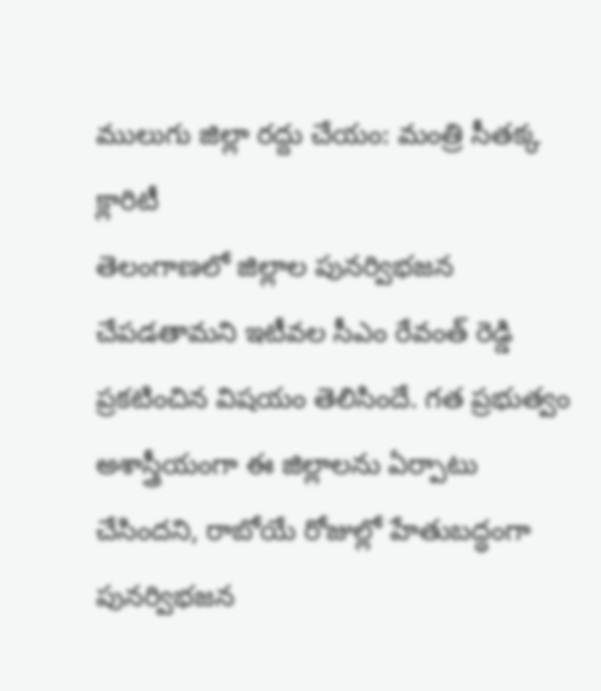ములుగు జిల్లా రద్దు చేయం: మంత్రి సీతక్క క్లారిటీ
తెలంగాణలో జిల్లాల పునర్విభజన చేపడతామని ఇటీవల సీఎం రేవంత్ రెడ్డి ప్రకటించిన విషయం తెలిసిందే. గత ప్రభుత్వం అశాస్త్రీయంగా ఈ జిల్లాలను ఏర్పాటు చేసిందని, రాబోయే రోజుల్లో హేతుబద్ధంగా పునర్విభజన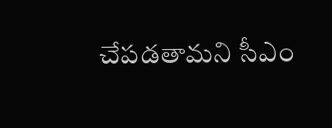చేపడతామని సీఎం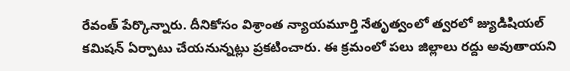రేవంత్ పేర్కొన్నారు. దీనికోసం విశ్రాంత న్యాయమూర్తి నేతృత్వంలో త్వరలో జ్యుడిషియల్ కమిషన్ ఏర్పాటు చేయనున్నట్లు ప్రకటించారు. ఈ క్రమంలో పలు జిల్లాలు రద్దు అవుతాయని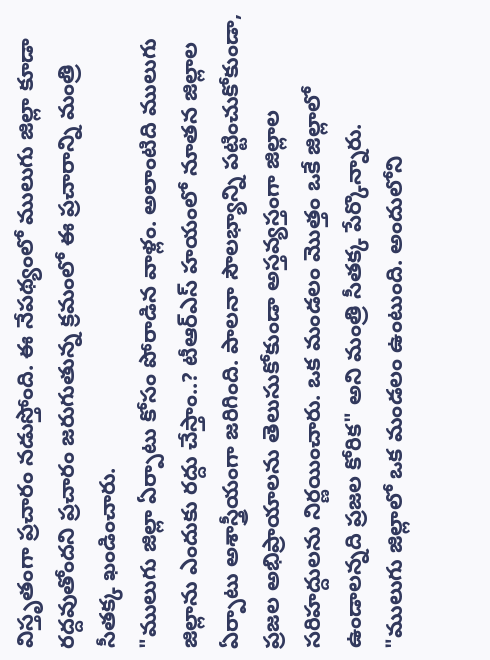విస్తృతంగా ప్రచారం నడుస్తోంది. ఈ నేపథ్యంలో ములుగు జిల్లా కూడా రద్దవుతోందని ప్రచారం జరుగుతున్న క్రమంలో ఈ ప్రచారాన్ని మంత్రి సీతక్క ఖండించారు.
"ములుగు జిల్లా ఏర్పాటు కోసం పోరాడిన వాళ్లం. అలాంటిది ములుగు జిల్లాను ఎందుకు రద్దు చేస్తాం..? టీఆర్ఎస్ హయంలో నూతన జిల్లాల ఏర్పాటు అశాస్త్రీయంగా జరిగింది. పాలనా సౌలభ్యాన్ని పట్టించుకోకుండా, ప్రజల అభిప్రాయాలను తెలుసుకోకుండా అస్తవ్యస్తంగా జిల్లాల సరిహద్దులను నిర్ణయించారు. ఒక మండలం మొత్తం ఒకే జిల్లాలో ఉండాలన్నది ప్రజల కోరిక" అని మంత్రి సీతక్క పేర్కొన్నారు.
"ములుగు జిల్లాలో ఒక మండలం ఉంటుంది. అందులోని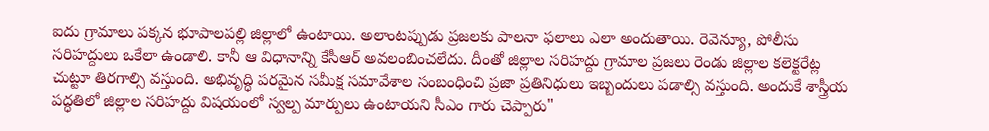ఐదు గ్రామాలు పక్కన భూపాలపల్లి జిల్లాలో ఉంటాయి. అలాంటప్పుడు ప్రజలకు పాలనా ఫలాలు ఎలా అందుతాయి. రెవెన్యూ, పోలీసు సరిహద్దులు ఒకేలా ఉండాలి. కానీ ఆ విధానాన్ని కేసీఆర్ అవలంబించలేదు. దీంతో జిల్లాల సరిహద్దు గ్రామాల ప్రజలు రెండు జిల్లాల కలెక్టరేట్ల చుట్టూ తిరగాల్సి వస్తుంది. అభివృద్ధి పరమైన సమీక్ష సమావేశాల సంబంధించి ప్రజా ప్రతినిధులు ఇబ్బందులు పడాల్సి వస్తుంది. అందుకే శాస్త్రీయ పద్ధతిలో జిల్లాల సరిహద్దు విషయంలో స్వల్ప మార్పులు ఉంటాయని సీఎం గారు చెప్పారు"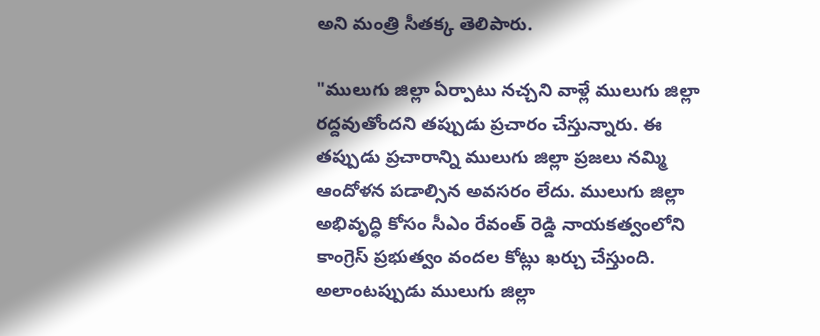అని మంత్రి సీతక్క తెలిపారు.

"ములుగు జిల్లా ఏర్పాటు నచ్చని వాళ్లే ములుగు జిల్లా రద్దవుతోందని తప్పుడు ప్రచారం చేస్తున్నారు. ఈ తప్పుడు ప్రచారాన్ని ములుగు జిల్లా ప్రజలు నమ్మి ఆందోళన పడాల్సిన అవసరం లేదు. ములుగు జిల్లా అభివృద్ధి కోసం సీఎం రేవంత్ రెడ్డి నాయకత్వంలోని కాంగ్రెస్ ప్రభుత్వం వందల కోట్లు ఖర్చు చేస్తుంది. అలాంటప్పుడు ములుగు జిల్లా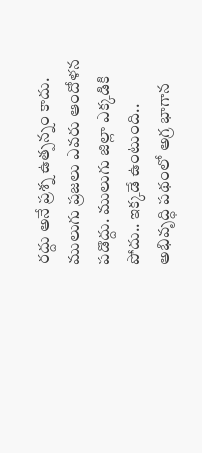రద్దు అనే ప్రశ్న ఉత్పన్నం కాదు. ములుగు ప్రజలు ఎవరు ఆందోళన పడొద్దు. ములుగు జిల్లా ఎక్కడికి పోదు.. ఇక్కడే ఉంటుంది.. అభివృద్ధి పథంలో అగ్ర భాగాన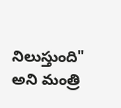నిలుస్తుంది" అని మంత్రి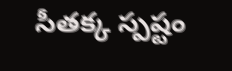సీతక్క స్పష్టం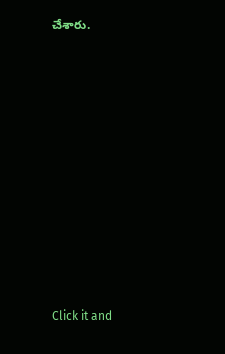చేశారు.












Click it and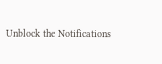Unblock the Notifications